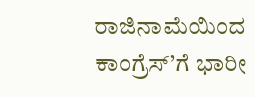ರಾಜಿನಾಮೆಯಿಂದ ಕಾಂಗ್ರೆಸ್’ಗೆ ಭಾರೀ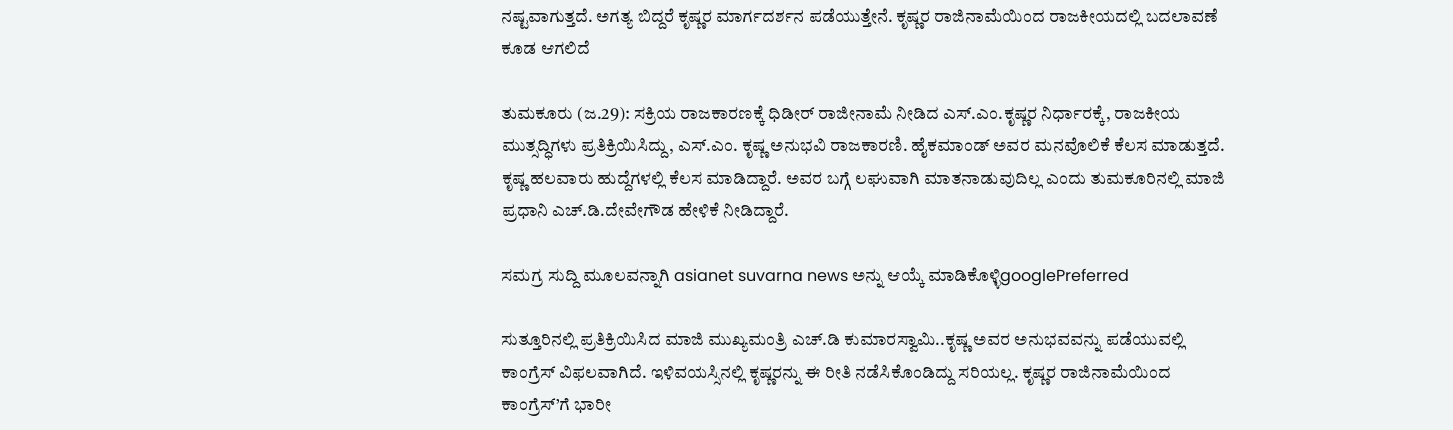ನಷ್ಟವಾಗುತ್ತದೆ. ಅಗತ್ಯ ಬಿದ್ದರೆ ಕೃಷ್ಣರ ಮಾರ್ಗದರ್ಶನ ಪಡೆಯುತ್ತೇನೆ. ಕೃಷ್ಣರ ರಾಜಿನಾಮೆಯಿಂದ ರಾಜಕೀಯದಲ್ಲಿ ಬದಲಾವಣೆ ಕೂಡ ಆಗಲಿದೆ

ತುಮಕೂರು (ಜ.29): ಸಕ್ರಿಯ ರಾಜಕಾರಣಕ್ಕೆ ಧಿಡೀರ್ ರಾಜೀನಾಮೆ ನೀಡಿದ ಎಸ್.ಎಂ.ಕೃಷ್ಣರ ನಿರ್ಧಾರಕ್ಕೆ, ರಾಜಕೀಯ ಮುತ್ಸದ್ಧಿಗಳು ಪ್ರತಿಕ್ರಿಯಿಸಿದ್ದು, ಎಸ್.ಎಂ. ಕೃಷ್ಣ ಅನುಭವಿ ರಾಜಕಾರಣಿ. ಹೈಕಮಾಂಡ್ ಅವರ ಮನವೊಲಿಕೆ ಕೆಲಸ ಮಾಡುತ್ತದೆ. ಕೃಷ್ಣ ಹಲವಾರು ಹುದ್ದೆಗಳಲ್ಲಿ ಕೆಲಸ‌ ಮಾಡಿದ್ದಾರೆ. ಅವರ‌ ಬಗ್ಗೆ‌ ಲಘುವಾಗಿ‌ ಮಾತನಾಡುವುದಿಲ್ಲ ಎಂದು ತುಮಕೂರಿನಲ್ಲಿ ಮಾಜಿ ಪ್ರಧಾನಿ‌ ಎಚ್.ಡಿ.ದೇವೇಗೌಡ ಹೇಳಿಕೆ ನೀಡಿದ್ದಾರೆ.

ಸಮಗ್ರ ಸುದ್ದಿ ಮೂಲವನ್ನಾಗಿ asianet suvarna news ಅನ್ನು ಆಯ್ಕೆ ಮಾಡಿಕೊಳ್ಳಿgooglePreferred

ಸುತ್ತೂರಿನಲ್ಲಿ ಪ್ರತಿಕ್ರಿಯಿಸಿದ ಮಾಜಿ ಮುಖ್ಯಮಂತ್ರಿ ಎಚ್.ಡಿ ಕುಮಾರಸ್ವಾಮಿ..ಕೃಷ್ಣ ಅವರ ಅನುಭವವನ್ನು ಪಡೆಯುವಲ್ಲಿ ಕಾಂಗ್ರೆಸ್ ವಿಫಲವಾಗಿದೆ. ಇಳಿವಯಸ್ಸಿನಲ್ಲಿ ಕೃಷ್ಣರನ್ನು ಈ ರೀತಿ ನಡೆಸಿಕೊಂಡಿದ್ದು ಸರಿಯಲ್ಲ. ಕೃಷ್ಣರ ರಾಜಿನಾಮೆಯಿಂದ ಕಾಂಗ್ರೆಸ್’ಗೆ ಭಾರೀ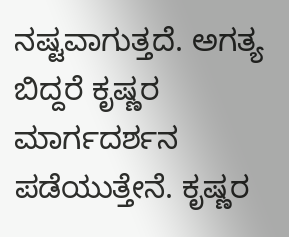ನಷ್ಟವಾಗುತ್ತದೆ. ಅಗತ್ಯ ಬಿದ್ದರೆ ಕೃಷ್ಣರ ಮಾರ್ಗದರ್ಶನ ಪಡೆಯುತ್ತೇನೆ. ಕೃಷ್ಣರ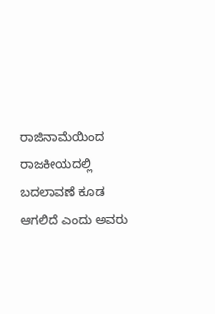ರಾಜಿನಾಮೆಯಿಂದ ರಾಜಕೀಯದಲ್ಲಿ ಬದಲಾವಣೆ ಕೂಡ ಆಗಲಿದೆ ಎಂದು ಅವರು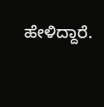ಹೇಳಿದ್ದಾರೆ.